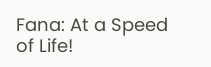Fana: At a Speed of Life!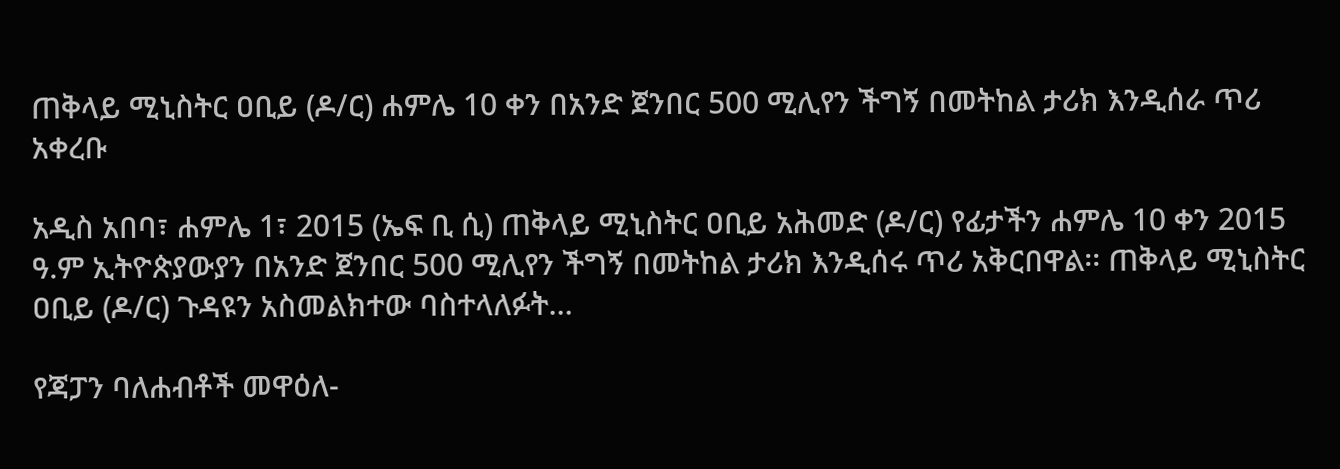ጠቅላይ ሚኒስትር ዐቢይ (ዶ/ር) ሐምሌ 10 ቀን በአንድ ጀንበር 500 ሚሊየን ችግኝ በመትከል ታሪክ እንዲሰራ ጥሪ አቀረቡ

አዲስ አበባ፣ ሐምሌ 1፣ 2015 (ኤፍ ቢ ሲ) ጠቅላይ ሚኒስትር ዐቢይ አሕመድ (ዶ/ር) የፊታችን ሐምሌ 10 ቀን 2015 ዓ.ም ኢትዮጵያውያን በአንድ ጀንበር 500 ሚሊየን ችግኝ በመትከል ታሪክ እንዲሰሩ ጥሪ አቅርበዋል፡፡ ጠቅላይ ሚኒስትር ዐቢይ (ዶ/ር) ጉዳዩን አስመልክተው ባስተላለፉት…

የጃፓን ባለሐብቶች መዋዕለ-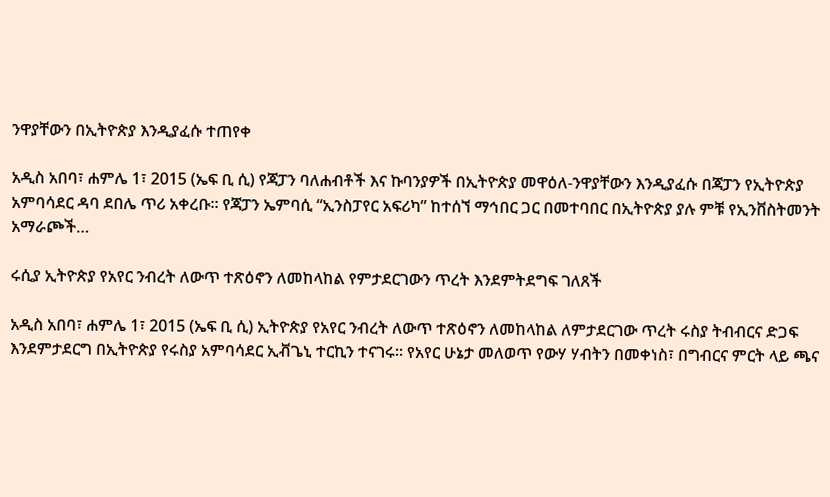ንዋያቸውን በኢትዮጵያ እንዲያፈሱ ተጠየቀ

አዲስ አበባ፣ ሐምሌ 1፣ 2015 (ኤፍ ቢ ሲ) የጃፓን ባለሐብቶች እና ኩባንያዎች በኢትዮጵያ መዋዕለ-ንዋያቸውን እንዲያፈሱ በጃፓን የኢትዮጵያ አምባሳደር ዳባ ደበሌ ጥሪ አቀረቡ፡፡ የጃፓን ኤምባሲ “ኢንስፓየር አፍሪካ” ከተሰኘ ማኅበር ጋር በመተባበር በኢትዮጵያ ያሉ ምቹ የኢንቨስትመንት አማራጮች…

ሩሲያ ኢትዮጵያ የአየር ንብረት ለውጥ ተጽዕኖን ለመከላከል የምታደርገውን ጥረት እንደምትደግፍ ገለጸች

አዲስ አበባ፣ ሐምሌ 1፣ 2015 (ኤፍ ቢ ሲ) ኢትዮጵያ የአየር ንብረት ለውጥ ተጽዕኖን ለመከላከል ለምታደርገው ጥረት ሩስያ ትብብርና ድጋፍ እንደምታደርግ በኢትዮጵያ የሩስያ አምባሳደር ኢቭጌኒ ተርኪን ተናገሩ። የአየር ሁኔታ መለወጥ የውሃ ሃብትን በመቀነስ፣ በግብርና ምርት ላይ ጫና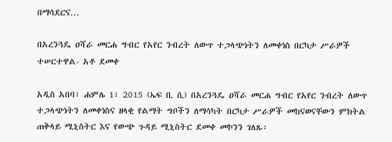በማሳደርና…

በአረንጓዴ ዐሻራ መርሐ ግብር የአየር ንብረት ለውጥ ተጋላጭነትን ለመቀነስ በርካታ ሥራዎች ተሠርተዋል- አቶ ደመቀ

አዲስ አበባ፣ ሐምሌ 1፣ 2015 (ኤፍ ቢ ሲ) በአረንጓዴ ዐሻራ መርሐ ግብር የአየር ንብረት ለውጥ ተጋላጭነትን ለመቀነስና ዘላቂ የልማት ግቦችን ለማሳካት በርካታ ሥራዎች መከናወናቸውን ምክትል ጠቅላይ ሚኒስትር እና የውጭ ጉዳይ ሚኒስትር ደመቀ መኮንን ገለጹ፡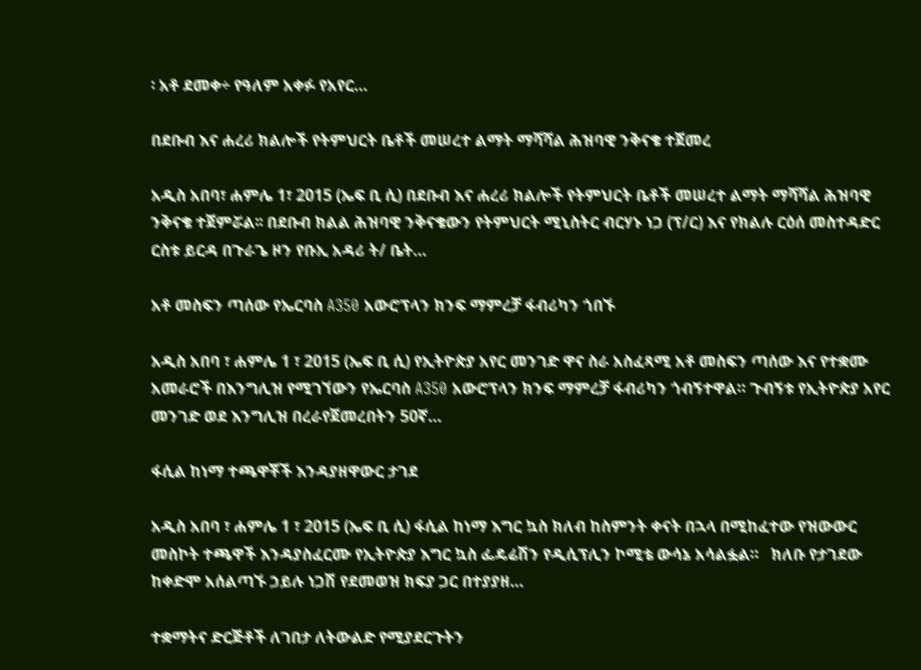፡ አቶ ደመቀ÷ የዓለም አቀፉ የአየር…

በደቡብ እና ሐረሪ ክልሎች የትምህርት ቤቶች መሠረተ ልማት ማሻሻል ሕዝባዊ ንቅናቄ ተጀመረ

አዲስ አበባ፣ ሐምሌ 1፣ 2015 (ኤፍ ቢ ሲ) በደቡብ እና ሐረሪ ክልሎች የትምህርት ቤቶች መሠረተ ልማት ማሻሻል ሕዝባዊ ንቅናቄ ተጀምሯል፡፡ በደቡብ ክልል ሕዝባዊ ንቅናቄውን የትምህርት ሚኒስትር ብርሃኑ ነጋ (ፕ/ር) እና የክልሉ ርዕሰ መስተዳድር ርስቱ ይርዳ በጉራጌ ዞን የቡኢ አዳሪ ት/ ቤት…

አቶ መስፍን ጣሰው የኤርባስ A350 አውሮፕላን ክንፍ ማምረቻ ፋብሪካን ጎበኙ

አዲስ አበባ ፣ ሐምሌ 1 ፣ 2015 (ኤፍ ቢ ሲ) የኢትዮጵያ አየር መንገድ ዋና ስራ አስፈጻሚ አቶ መስፍን ጣሰው እና የተቋሙ አመራሮች በእንግሊዝ የሚገኘውን የኤርባስ A350 አውሮፕላን ክንፍ ማምረቻ ፋብሪካን ጎብኝተዋል። ጉብኝቱ የኢትዮጵያ አየር መንገድ ወደ እንግሊዝ በረራየጀመረበትን 50ኛ…

ፋሲል ከነማ ተጫዋቾች እንዳያዘዋውር ታገደ

አዲስ አበባ ፣ ሐምሌ 1 ፣ 2015 (ኤፍ ቢ ሲ) ፋሲል ከነማ እግር ኳስ ክለብ ከስምንት ቀናት በኋላ በሚከፈተው የዝውውር መስኮት ተጫዋች እንዳያስፈርሙ የኢትዮጵያ እግር ኳስ ፌዴሬሽን የዲሲፕሊን ኮሚቴ ውሳኔ አሳልፏል።   ክለቡ የታገደው ከቀድሞ አሰልጣኙ ኃይሉ ነጋሽ የደመወዝ ክፍያ ጋር በተያያዘ…

ተቋማትና ድርጅቶች ለገበታ ለትውልድ የሚያደርጉትን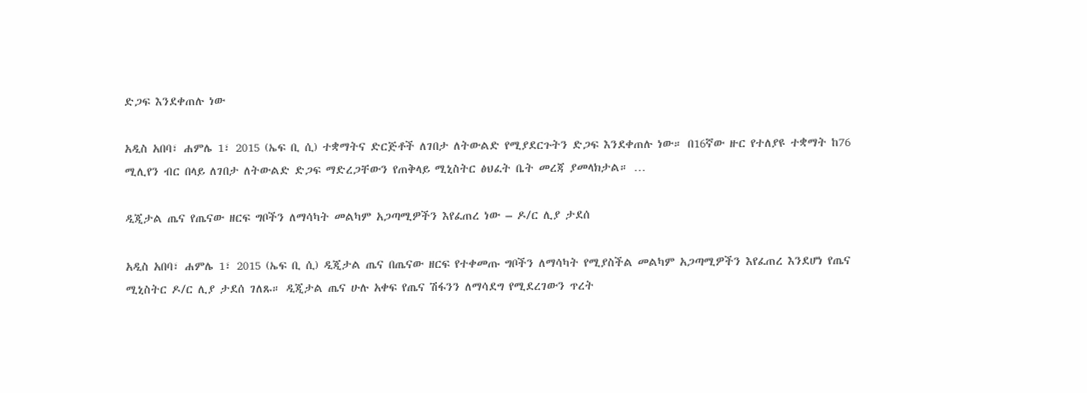ድጋፍ እንደቀጠሉ ነው

አዲስ አበባ፣ ሐምሌ 1፣ 2015 (ኤፍ ቢ ሲ) ተቋማትና ድርጅቶች ለገበታ ለትውልድ የሚያደርጉትን ድጋፍ እንደቀጠሉ ነው። በ16ኛው ዙር የተለያዩ ተቋማት ከ76 ሚሊየን ብር በላይ ለገበታ ለትውልድ ድጋፍ ማድረጋቸውን የጠቅላይ ሚኒስትር ፅህፈት ቤት መረጃ ያመላክታል። …

ዲጂታል ጤና የጤናው ዘርፍ ግቦችን ለማሳካት መልካም አጋጣሚዎችን እየፈጠረ ነው – ዶ/ር ሊያ ታደሰ

አዲስ አበባ፣ ሐምሌ 1፣ 2015 (ኤፍ ቢ ሲ) ዲጂታል ጤና በጤናው ዘርፍ የተቀመጡ ግቦችን ለማሳካት የሚያስችል መልካም አጋጣሚዎችን እየፈጠረ እንደሆነ የጤና ሚኒስትር ዶ/ር ሊያ ታደሰ ገለጹ። ዲጂታል ጤና ሁሉ አቀፍ የጤና ሽፋንን ለማሳደግ የሚደረገውን ጥረት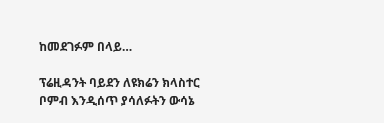ከመደገፉም በላይ…

ፕሬዚዳንት ባይደን ለዩክሬን ክላስተር ቦምብ እንዲሰጥ ያሳለፉትን ውሳኔ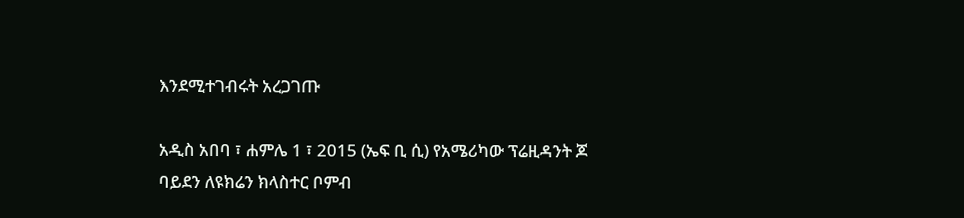እንደሚተገብሩት አረጋገጡ

አዲስ አበባ ፣ ሐምሌ 1 ፣ 2015 (ኤፍ ቢ ሲ) የአሜሪካው ፕሬዚዳንት ጆ ባይደን ለዩክሬን ክላስተር ቦምብ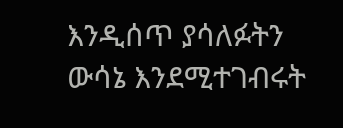እንዲሰጥ ያሳለፉትን ውሳኔ እንደሚተገብሩት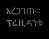አረጋገጡ። ፕሬዚዳንቱ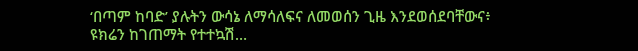‘በጣም ከባድ’ ያሉትን ውሳኔ ለማሳለፍና ለመወሰን ጊዜ እንደወሰደባቸውና፥ ዩክሬን ከገጠማት የተተኳሽ…